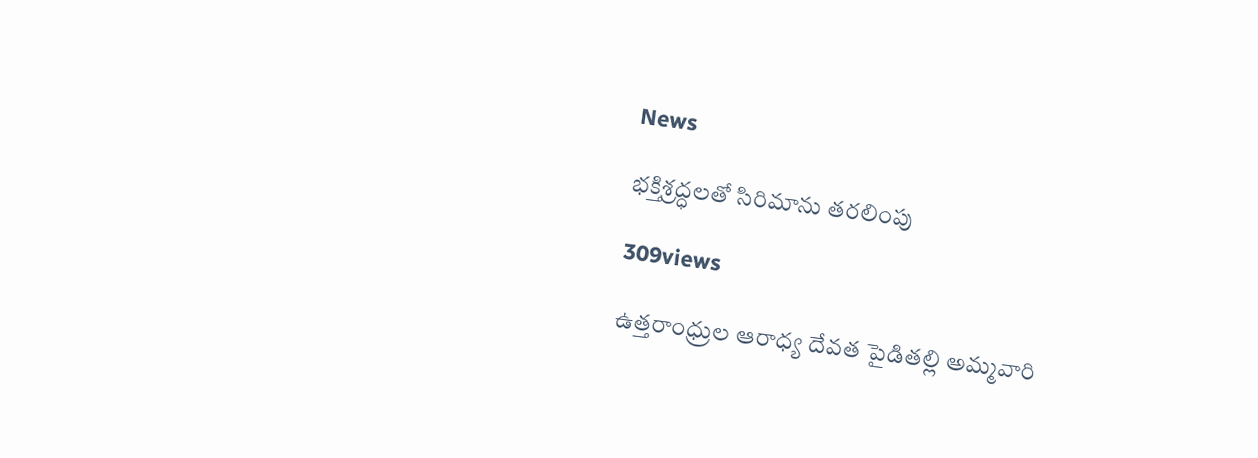News

భక్తిశ్రద్ధలతో సిరిమాను తరలింపు

309views

ఉత్తరాంధ్రుల ఆరాధ్య దేవత పైడితల్లి అమ్మవారి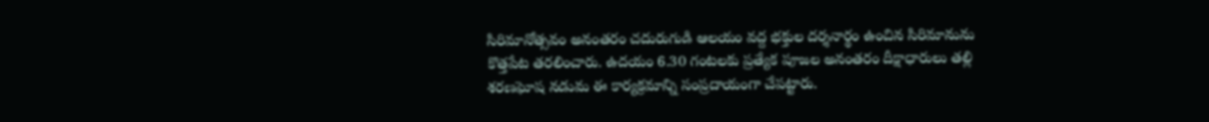సిరిమానోత్సవం అనంతరం చదురుగుడి ఆలయం వద్ద భక్తుల దర్శనార్థం ఉంచిన సిరిమానును కొత్తపేట తరలించారు. ఉదయం 6.30 గంటలకు ప్రత్యేక పూజల అనంతరం దీక్షాధారులు తల్లి శరణఘోష నడుమ ఈ కార్యక్రమాన్ని సంప్రదాయంగా చేపట్టారు.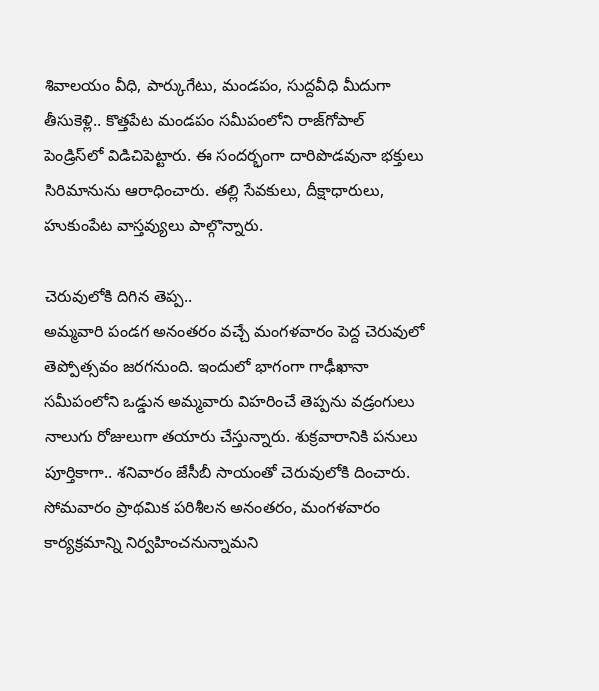శివాలయం వీధి, పార్కుగేటు, మండపం, సుద్దవీధి మీదుగా తీసుకెళ్లి.. కొత్తపేట మండపం సమీపంలోని రాజ్‌గోపాల్‌ పెండ్రిస్‌లో విడిచిపెట్టారు. ఈ సందర్భంగా దారిపొడవునా భక్తులు సిరిమానును ఆరాధించారు. తల్లి సేవకులు, దీక్షాధారులు, హుకుంపేట వాస్తవ్యులు పాల్గొన్నారు.

చెరువులోకి దిగిన తెప్ప..
అమ్మవారి పండగ అనంతరం వచ్చే మంగళవారం పెద్ద చెరువులో తెప్పోత్సవం జరగనుంది. ఇందులో భాగంగా గాఢీఖానా సమీపంలోని ఒడ్డున అమ్మవారు విహరించే తెప్పను వడ్రంగులు నాలుగు రోజులుగా తయారు చేస్తున్నారు. శుక్రవారానికి పనులు పూర్తికాగా.. శనివారం జేసీబీ సాయంతో చెరువులోకి దించారు. సోమవారం ప్రాథమిక పరిశీలన అనంతరం, మంగళవారం కార్యక్రమాన్ని నిర్వహించనున్నామని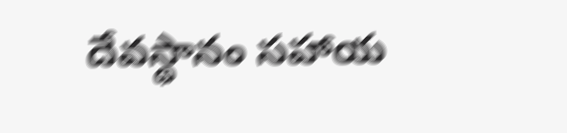దేవస్థానం సహాయ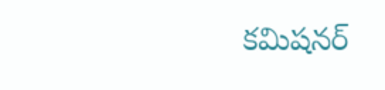కమిషనర్‌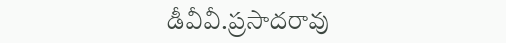డీవీవీ.ప్రసాదరావు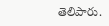తెలిపారు.